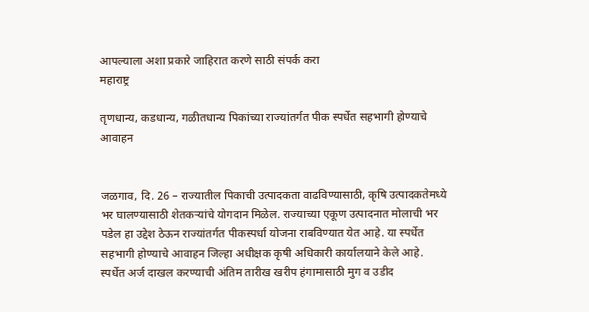आपल्याला अशा प्रकारे जाहिरात करणे साठी संपर्क करा
महाराष्ट्र

तृणधान्य, कडधान्य, गळीतधान्य पिकांच्या राज्यांतर्गत पीक स्पर्धेत सहभागी होण्याचे आवाहन


जळगाव, दि. 26 – राज्यातील पिकाची उत्पादकता वाढविण्यासाठी, कृषि उत्पादकतेमध्ये भर घालण्यासाठी शेतकऱ्यांचे योगदान मिळेल. राज्याच्या एकूण उत्पादनात मोलाची भर पडेल हा उद्देश ठेऊन राज्यांतर्गत पीकस्पर्धा योजना राबविण्यात येत आहे. या स्पर्धेत सहभागी होण्याचे आवाहन जिल्हा अधीक्षक कृषी अधिकारी कार्यालयाने केले आहे.
स्पर्धेत अर्ज दाखल करण्याची अंतिम तारीख खरीप हंगामासाठी मुग व उडीद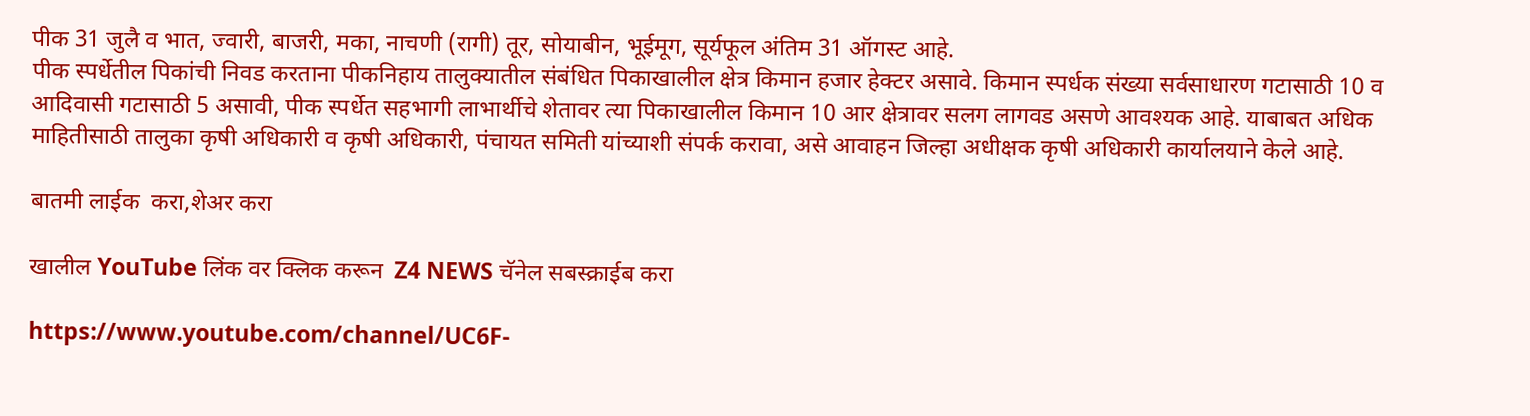पीक 31 जुलै व भात, ज्वारी, बाजरी, मका, नाचणी (रागी) तूर, सोयाबीन, भूईमूग, सूर्यफूल अंतिम 31 ऑगस्ट आहे.
पीक स्पर्धेतील पिकांची निवड करताना पीकनिहाय तालुक्यातील संबंधित पिकाखालील क्षेत्र किमान हजार हेक्टर असावे. किमान स्पर्धक संख्या सर्वसाधारण गटासाठी 10 व आदिवासी गटासाठी 5 असावी, पीक स्पर्धेत सहभागी लाभार्थीचे शेतावर त्या पिकाखालील किमान 10 आर क्षेत्रावर सलग लागवड असणे आवश्यक आहे. याबाबत अधिक माहितीसाठी तालुका कृषी अधिकारी व कृषी अधिकारी, पंचायत समिती यांच्याशी संपर्क करावा, असे आवाहन जिल्हा अधीक्षक कृषी अधिकारी कार्यालयाने केले आहे.

बातमी लाईक  करा,शेअर करा

खालील YouTube लिंक वर क्लिक करून  Z4 NEWS चॅनेल सबस्क्राईब करा

https://www.youtube.com/channel/UC6F-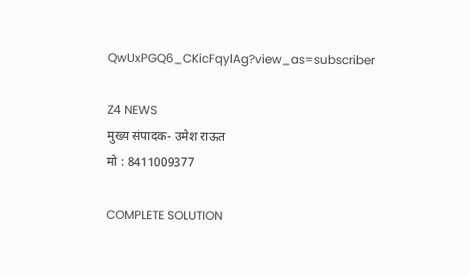QwUxPGQ6_CKicFqylAg?view_as=subscriber

Z4 NEWS
मुख्य संपादक- उमेश राऊत
मो : 8411009377

COMPLETE SOLUTION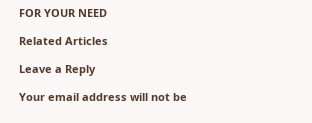FOR YOUR NEED

Related Articles

Leave a Reply

Your email address will not be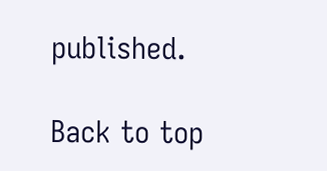published.

Back to top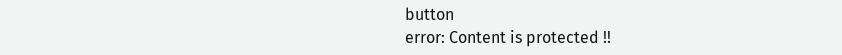button
error: Content is protected !!